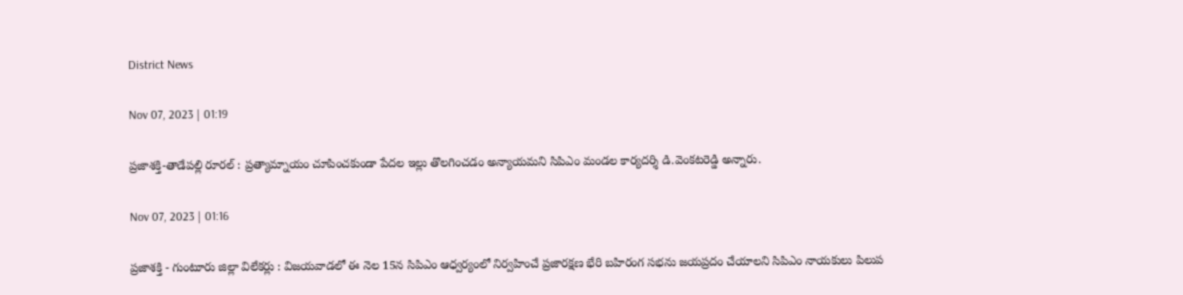District News

Nov 07, 2023 | 01:19

ప్రజాశక్తి-తాడేపల్లి రూరల్‌ : ప్రత్యామ్నాయం చూపించకుండా పేదల ఇల్లు తొలగించడం అన్యాయమని సిపిఎం మండల కార్యదర్శి డి.వెంకటరెడ్డి అన్నారు.

Nov 07, 2023 | 01:16

ప్రజాశక్తి - గుంటూరు జిల్లా విలేకర్లు : విజయవాడలో ఈ నెల 15న సిపిఎం ఆధ్వర్యంలో నిర్వహించే ప్రజారక్షణ భేరి బహిరంగ సభను జయప్రదం చేయాలని సిపిఎం నాయకులు పిలుప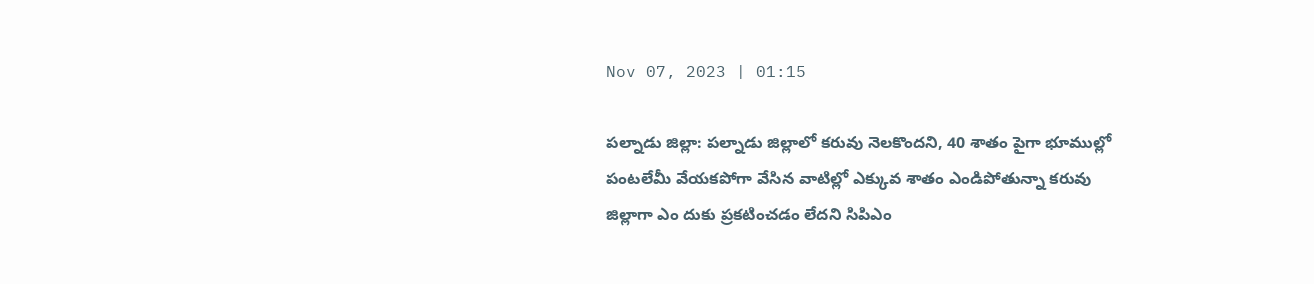Nov 07, 2023 | 01:15

పల్నాడు జిల్లా: పల్నాడు జిల్లాలో కరువు నెలకొందని, 40 శాతం పైగా భూముల్లో పంటలేమీ వేయకపోగా వేసిన వాటిల్లో ఎక్కువ శాతం ఎండిపోతున్నా కరువు జిల్లాగా ఎం దుకు ప్రకటించడం లేదని సిపిఎం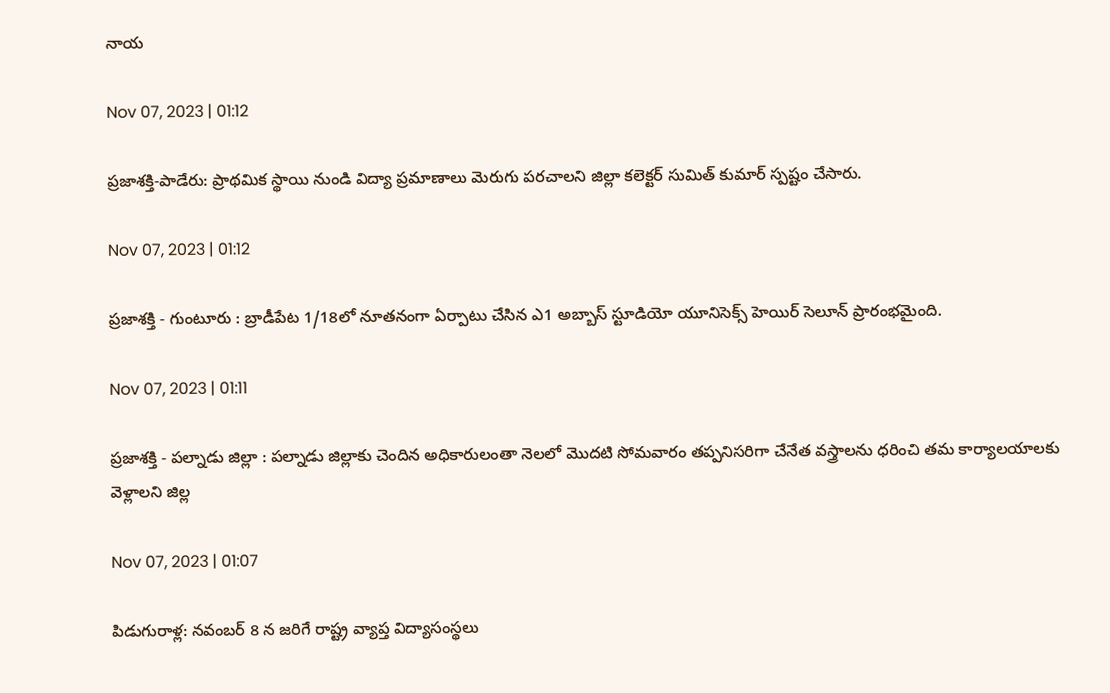నాయ

Nov 07, 2023 | 01:12

ప్రజాశక్తి-పాడేరు: ప్రాథమిక స్థాయి నుండి విద్యా ప్రమాణాలు మెరుగు పరచాలని జిల్లా కలెక్టర్‌ సుమిత్‌ కుమార్‌ స్పష్టం చేసారు.

Nov 07, 2023 | 01:12

ప్రజాశక్తి - గుంటూరు : బ్రాడీపేట 1/18లో నూతనంగా ఏర్పాటు చేసిన ఎ1 అబ్బాస్‌ స్టూడియో యూనిసెక్స్‌ హెయిర్‌ సెలూన్‌ ప్రారంభమైంది.

Nov 07, 2023 | 01:11

ప్రజాశక్తి - పల్నాడు జిల్లా : పల్నాడు జిల్లాకు చెందిన అధికారులంతా నెలలో మొదటి సోమవారం తప్పనిసరిగా చేనేత వస్త్రాలను ధరించి తమ కార్యాలయాలకు వెళ్లాలని జిల్ల

Nov 07, 2023 | 01:07

పిడుగురాళ్ల: నవంబర్‌ 8 న జరిగే రాష్ట్ర వ్యాప్త విద్యాసంస్థలు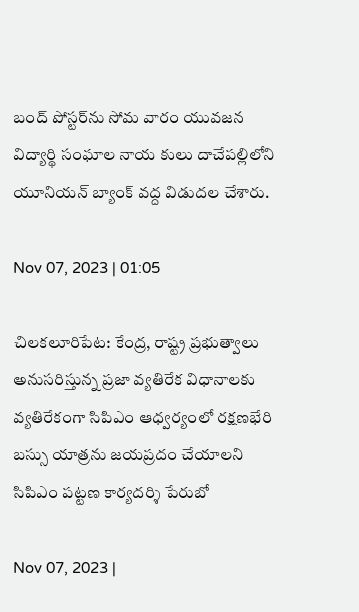బంద్‌ పోస్టర్‌ను సోమ వారం యువజన విద్యార్థి సంఘాల నాయ కులు దాచేపల్లిలోని యూనియన్‌ బ్యాంక్‌ వద్ద విడుదల చేశారు.

Nov 07, 2023 | 01:05

చిలకలూరిపేట: కేంద్ర, రాష్ట్ర ప్రభుత్వాలు అనుసరిస్తున్న ప్రజా వ్యతిరేక విధానాలకు వ్యతిరేకంగా సిపిఎం ఆధ్వర్యంలో రక్షణభేరి బస్సు యాత్రను జయప్రదం చేయాలని సిపిఎం పట్టణ కార్యదర్శి పేరుబో

Nov 07, 2023 |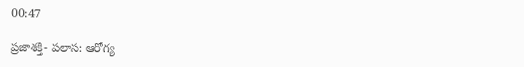00:47

ప్రజాశక్తి- పలాస: ఆరోగ్య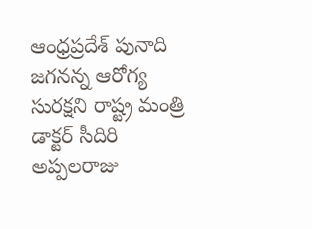ఆంధ్రప్రదేశ్‌ పునాది జగనన్న ఆరోగ్య సురక్షని రాష్ట్ర మంత్రి డాక్టర్‌ సీదిరి అప్పలరాజు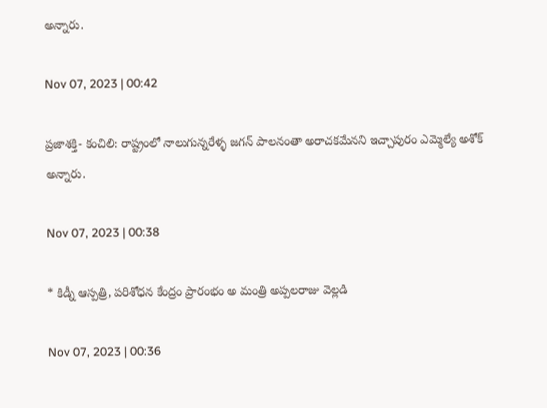అన్నారు.

Nov 07, 2023 | 00:42

ప్రజాశక్తి- కంచిలి: రాష్ట్రంలో నాలుగున్నరేళ్ళ జగన్‌ పాలనంతా అరాచకమేనని ఇచ్చాపురం ఎమ్మెల్యే అశోక్‌ అన్నారు.

Nov 07, 2023 | 00:38

* కిడ్నీ ఆస్పత్రి, పరిశోధన కేంద్రం ప్రారంభం అ మంత్రి అప్పలరాజు వెల్లడి

Nov 07, 2023 | 00:36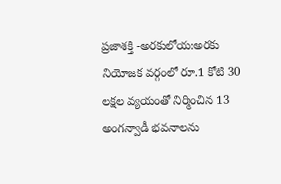ప్రజాశక్తి -అరకులోయ:అరకు నియోజక వర్గంలో రూ.1 కోటి 30 లక్షల వ్యయంతో నిర్మించిన 13 అంగన్వాడీ భవనాలను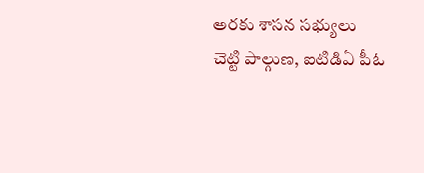అరకు శాసన సభ్యులు చెట్టి పాల్గుణ, ఐటిడిఏ పీఓ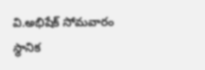వి.అభిషేక్‌ సోమవారం స్థానిక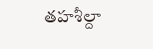తహశీల్దా